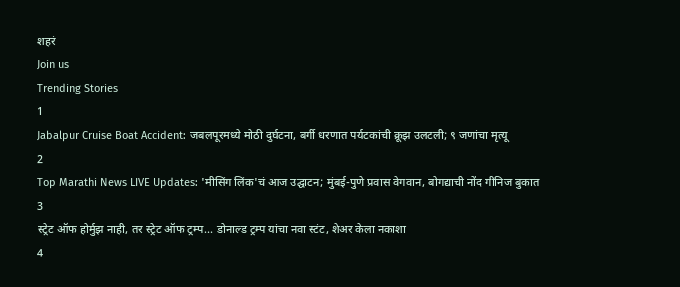शहरं
Join us
Trending Stories
1
Jabalpur Cruise Boat Accident: जबलपूरमध्ये मोठी दुर्घटना, बर्गी धरणात पर्यटकांची क्रूझ उलटली; ९ जणांचा मृत्यू
2
Top Marathi News LIVE Updates: 'मीसिंग लिंक'चं आज उद्घाटन; मुंबई-पुणे प्रवास वेगवान, बोगद्याची नोंद गीनिज बुकात
3
स्ट्रेट ऑफ होर्मुझ नाही, तर स्ट्रेट ऑफ ट्रम्प... डोनाल्ड ट्रम्प यांचा नवा स्टंट, शेअर केला नकाशा
4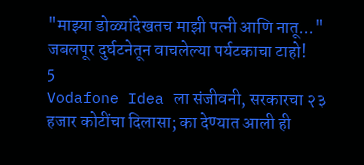"माझ्या डोळ्यांदेखतच माझी पत्नी आणि नातू..." जबलपूर दुर्घटनेतून वाचलेल्या पर्यटकाचा टाहो!
5
Vodafone Idea ला संजीवनी, सरकारचा २३ हजार कोटींचा दिलासा; का देण्यात आली ही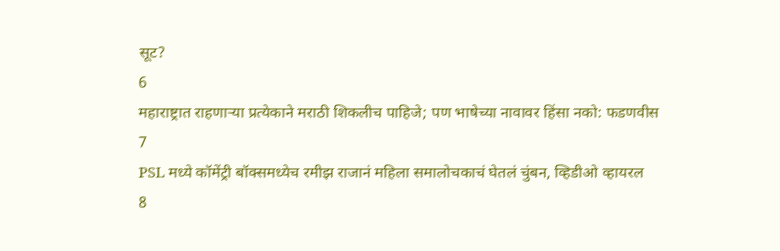सूट?
6
महाराष्ट्रात राहणाऱ्या प्रत्येकाने मराठी शिकलीच पाहिजे; पण भाषेच्या नावावर हिंसा नको: फडणवीस
7
PSL मध्ये कॉमेंट्री बॉक्समध्येच रमीझ राजानं महिला समालोचकाचं घेतलं चुंबन, व्हिडीओ व्हायरल
8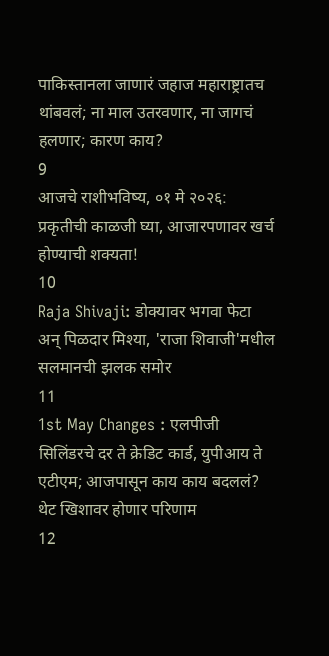पाकिस्तानला जाणारं जहाज महाराष्ट्रातच थांबवलं; ना माल उतरवणार, ना जागचं हलणार; कारण काय?
9
आजचे राशीभविष्य, ०१ मे २०२६: प्रकृतीची काळजी घ्या, आजारपणावर खर्च होण्याची शक्यता!
10
Raja Shivaji: डोक्यावर भगवा फेटा अन् पिळदार मिश्या, 'राजा शिवाजी'मधील सलमानची झलक समोर
11
1st May Changes : एलपीजी सिलिंडरचे दर ते क्रेडिट कार्ड, युपीआय ते एटीएम; आजपासून काय काय बदललं? थेट खिशावर होणार परिणाम
12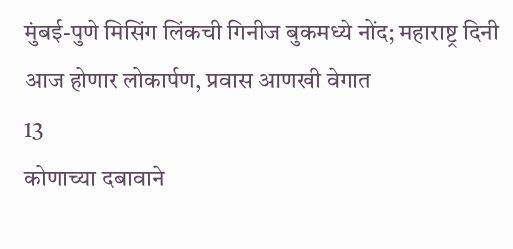मुंबई-पुणे मिसिंग लिंकची गिनीज बुकमध्ये नोंद; महाराष्ट्र दिनी आज होणार लोकार्पण, प्रवास आणखी वेगात
13
कोणाच्या दबावाने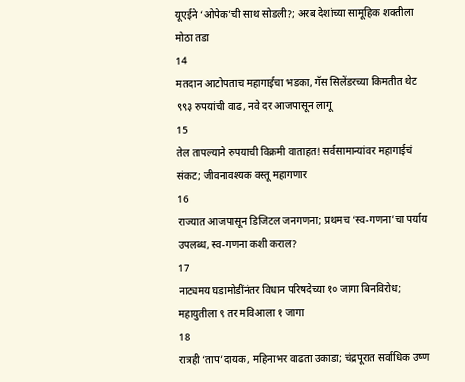यूएईने ‘ओपेक’ची साथ सोडली?; अरब देशांच्या सामूहिक शक्तीला मोठा तडा
14
मतदान आटोपताच महागाईचा भडका, गॅस सिलेंडरच्या किमतीत थेट ९९३ रुपयांची वाढ, नवे दर आजपासून लागू
15
तेल तापल्याने रुपयाची विक्रमी वाताहत! सर्वसामान्यांवर महागाईचं संकट; जीवनावश्यक वस्तू महागणार
16
राज्यात आजपासून डिजिटल जनगणना; प्रथमच ‘स्व-गणना’चा पर्याय उपलब्ध, स्व-गणना कशी कराल?
17
नाट्यमय घडामोडींनंतर विधान परिषदेच्या १० जागा बिनविरोध; महायुतीला ९ तर मविआला १ जागा
18
रात्रही ‘ताप’दायक, महिनाभर वाढता उकाडा; चंद्रपूरात सर्वाधिक उष्ण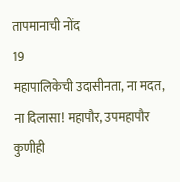तापमानाची नोंद
19
महापालिकेची उदासीनता, ना मदत, ना दिलासा! महापौर, उपमहापौर कुणीही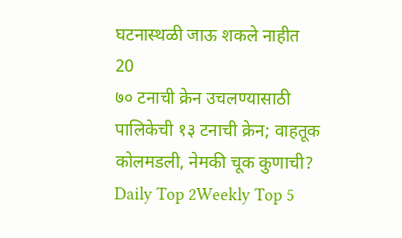घटनास्थळी जाऊ शकले नाहीत
20
७० टनाची क्रेन उचलण्यासाठी पालिकेची १३ टनाची क्रेन; वाहतूक कोलमडली, नेमकी चूक कुणाची?
Daily Top 2Weekly Top 5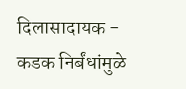दिलासादायक - कडक निर्बंधांमुळे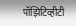पॉझिटिव्हीटी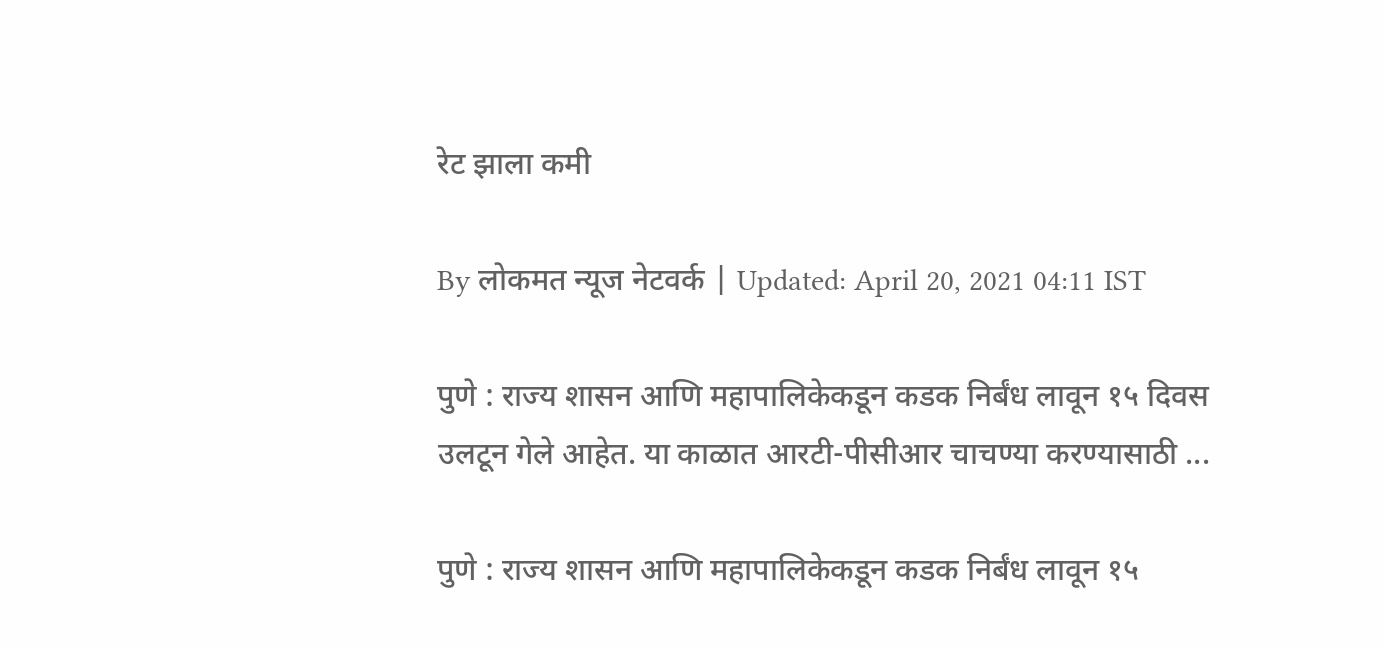रेट झाला कमी

By लोकमत न्यूज नेटवर्क | Updated: April 20, 2021 04:11 IST

पुणे : राज्य शासन आणि महापालिकेकडून कडक निर्बंध लावून १५ दिवस उलटून गेले आहेत. या काळात आरटी-पीसीआर चाचण्या करण्यासाठी ...

पुणे : राज्य शासन आणि महापालिकेकडून कडक निर्बंध लावून १५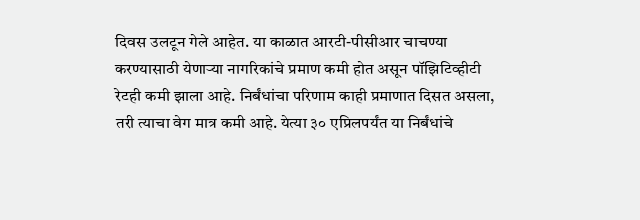दिवस उलटून गेले आहेत. या काळात आरटी-पीसीआर चाचण्या करण्यासाठी येणाऱ्या नागरिकांचे प्रमाण कमी होत असून पॉझिटिव्हीटी रेटही कमी झाला आहे. निर्बंधांचा परिणाम काही प्रमाणात दिसत असला, तरी त्याचा वेग मात्र कमी आहे. येत्या ३० एप्रिलपर्यंत या निर्बंधांचे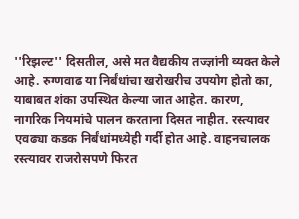''रिझल्ट'' दिसतील, असे मत वैद्यकीय तज्ज्ञांनी व्यक्त केले आहे. रुग्णवाढ या निर्बंधांचा खरोखरीच उपयोग होतो का, याबाबत शंका उपस्थित केल्या जात आहेत. कारण, नागरिक नियमांचे पालन करताना दिसत नाहीत. रस्त्यावर एवढ्या कडक निर्बंधांमध्येही गर्दी होत आहे. वाहनचालक रस्त्यावर राजरोसपणे फिरत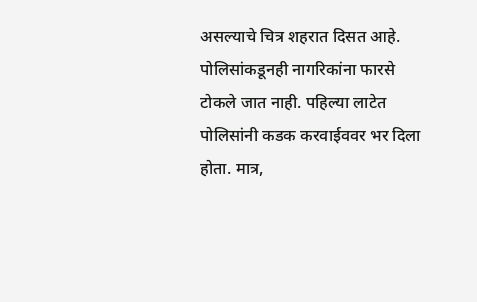असल्याचे चित्र शहरात दिसत आहे. पोलिसांकडूनही नागरिकांना फारसे टोकले जात नाही. पहिल्या लाटेत पोलिसांनी कडक करवाईववर भर दिला होता. मात्र,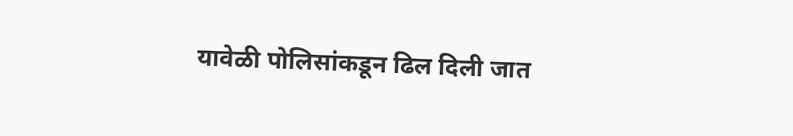यावेळी पोलिसांकडून ढिल दिली जात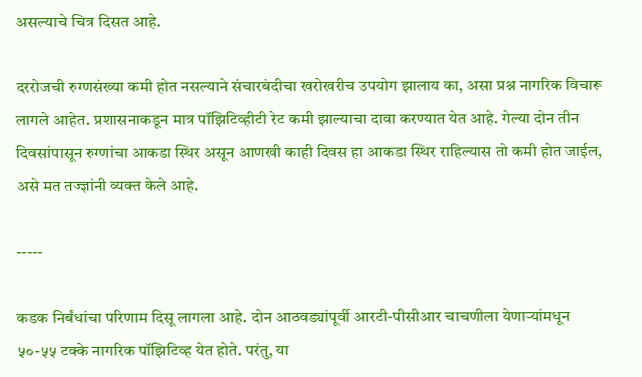असल्याचे चित्र दिसत आहे.

दररोजची रुग्णसंख्या कमी होत नसल्याने संचारबंदीचा खरोखरीच उपयोग झालाय का, असा प्रश्न नागरिक विचारू लागले आहेत. प्रशासनाकडून मात्र पॉझिटिव्हीटी रेट कमी झाल्याचा दावा करण्यात येत आहे. गेल्या दोन तीन दिवसांपासून रुग्णांचा आकडा स्थिर असून आणखी काही दिवस हा आकडा स्थिर राहिल्यास तो कमी होत जाईल, असे मत तज्ज्ञांनी व्यक्त केले आहे.

-----

कडक निर्बंधांचा परिणाम दिसू लागला आहे. दोन आठवड्यांपूर्वी आरटी-पीसीआर चाचणीला येणाऱ्यांमधून ५०-५५ टक्के नागरिक पॉझिटिव्ह येत होते. परंतु, या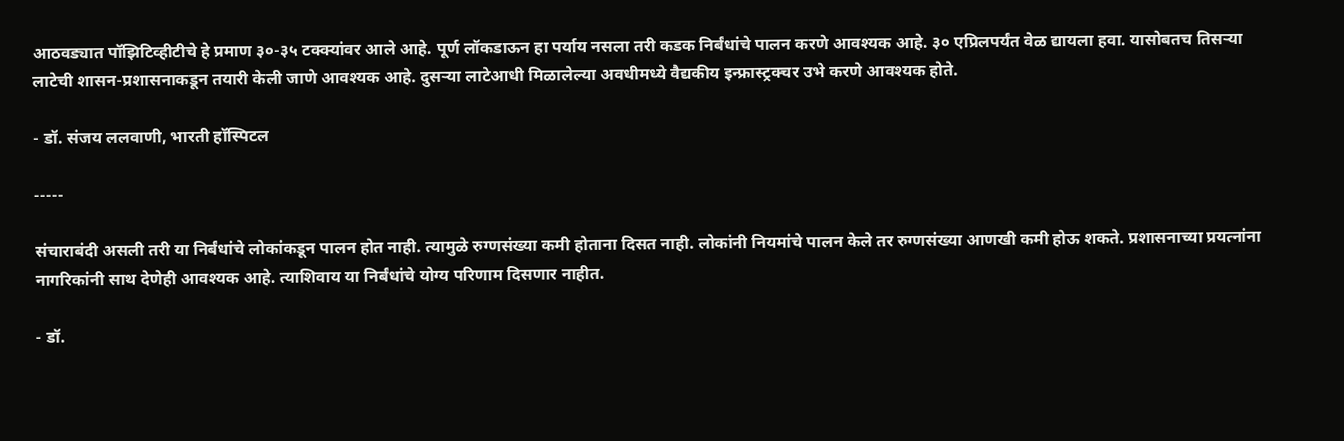आठवड्यात पॉझिटिव्हीटीचे हे प्रमाण ३०-३५ टक्क्यांवर आले आहे. पूर्ण लॉकडाऊन हा पर्याय नसला तरी कडक निर्बंधांचे पालन करणे आवश्यक आहे. ३० एप्रिलपर्यंत वेळ द्यायला हवा. यासोबतच तिसऱ्या लाटेची शासन-प्रशासनाकडून तयारी केली जाणे आवश्यक आहे. दुसऱ्या लाटेआधी मिळालेल्या अवधीमध्ये वैद्यकीय इन्फ्रास्ट्रक्चर उभे करणे आवश्यक होते.

- डॉ. संजय ललवाणी, भारती हॉस्पिटल

-----

संचाराबंदी असली तरी या निर्बंधांचे लोकांकडून पालन होत नाही. त्यामुळे रुग्णसंख्या कमी होताना दिसत नाही. लोकांनी नियमांचे पालन केले तर रुग्णसंख्या आणखी कमी होऊ शकते. प्रशासनाच्या प्रयत्नांना नागरिकांनी साथ देणेही आवश्यक आहे. त्याशिवाय या निर्बंधांचे योग्य परिणाम दिसणार नाहीत.

- डॉ.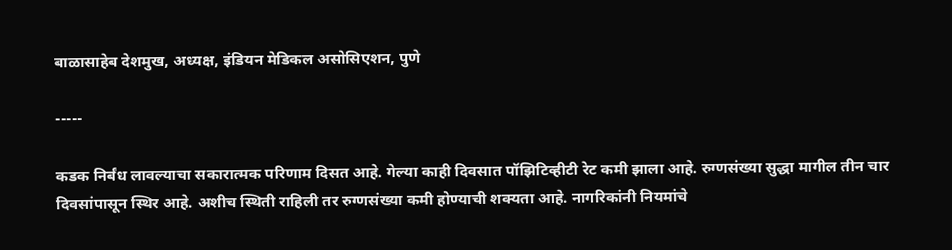बाळासाहेब देशमुख, अध्यक्ष, इंडियन मेडिकल असोसिएशन, पुणे

-----

कडक निर्बंध लावल्याचा सकारात्मक परिणाम दिसत आहे. गेल्या काही दिवसात पॉझिटिव्हीटी रेट कमी झाला आहे. रुग्णसंख्या सुद्धा मागील तीन चार दिवसांपासून स्थिर आहे. अशीच स्थिती राहिली तर रुग्णसंख्या कमी होण्याची शक्यता आहे. नागरिकांनी नियमांचे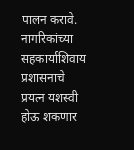पालन करावे. नागरिकांच्या सहकार्याशिवाय प्रशासनाचे प्रयत्न यशस्वी होऊ शकणार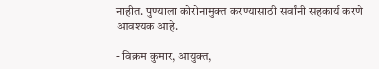नाहीत. पुण्याला कोरोनामुक्त करण्यासाठी सर्वांनी सहकार्य करणे आवश्यक आहे.

- विक्रम कुमार, आयुक्त,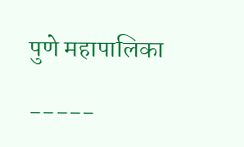पुणे महापालिका

-----